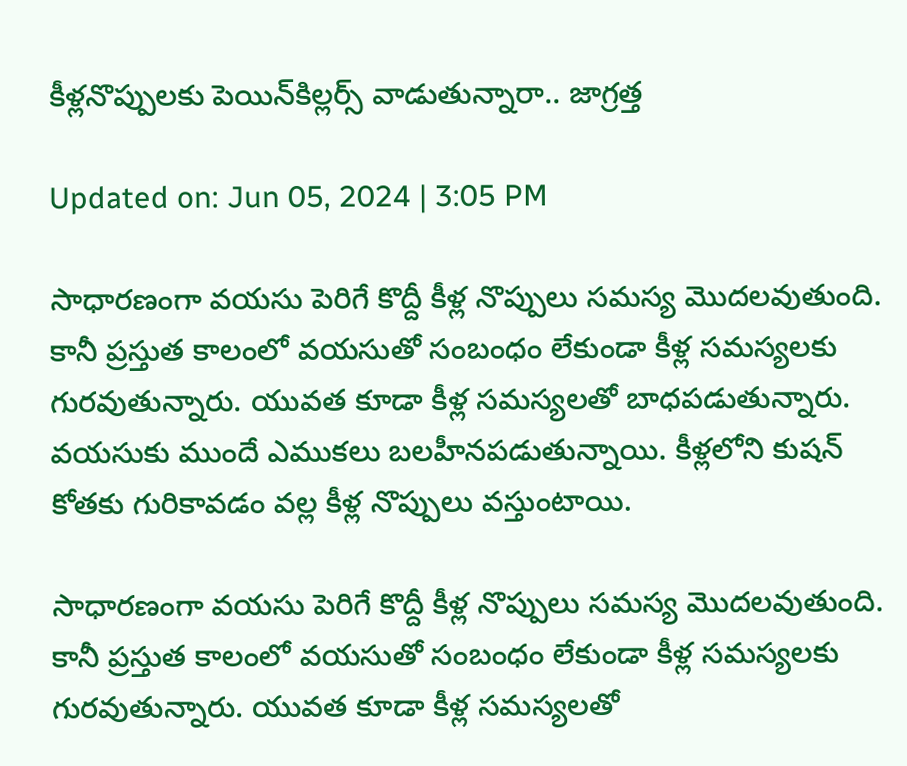కీళ్లనొప్పులకు పెయిన్‌కిల్లర్స్‌ వాడుతున్నారా.. జాగ్రత్త

Updated on: Jun 05, 2024 | 3:05 PM

సాధారణంగా వయసు పెరిగే కొద్దీ కీళ్ల నొప్పులు సమస్య మొదలవుతుంది. కానీ ప్రస్తుత కాలంలో వయసుతో సంబంధం లేకుండా కీళ్ల సమస్యలకు గురవుతున్నారు. యువత కూడా కీళ్ల సమస్యలతో బాధపడుతున్నారు. వయసుకు ముందే ఎముకలు బలహీనపడుతున్నాయి. కీళ్లలోని కుషన్ కోతకు గురికావడం వల్ల కీళ్ల నొప్పులు వస్తుంటాయి.

సాధారణంగా వయసు పెరిగే కొద్దీ కీళ్ల నొప్పులు సమస్య మొదలవుతుంది. కానీ ప్రస్తుత కాలంలో వయసుతో సంబంధం లేకుండా కీళ్ల సమస్యలకు గురవుతున్నారు. యువత కూడా కీళ్ల సమస్యలతో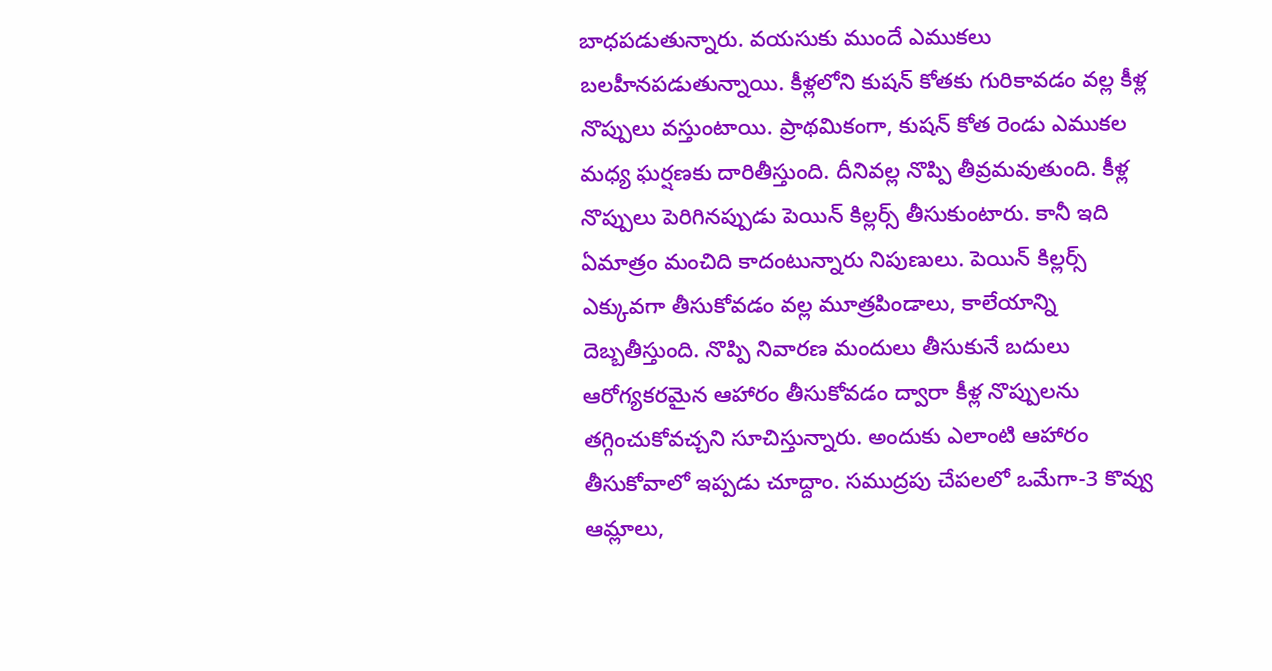బాధపడుతున్నారు. వయసుకు ముందే ఎముకలు బలహీనపడుతున్నాయి. కీళ్లలోని కుషన్ కోతకు గురికావడం వల్ల కీళ్ల నొప్పులు వస్తుంటాయి. ప్రాథమికంగా, కుషన్ కోత రెండు ఎముకల మధ్య ఘర్షణకు దారితీస్తుంది. దీనివల్ల నొప్పి తీవ్రమవుతుంది. కీళ్ల నొప్పులు పెరిగినప్పుడు పెయిన్ కిల్లర్స్ తీసుకుంటారు. కానీ ఇది ఏమాత్రం మంచిది కాదంటున్నారు నిపుణులు. పెయిన్‌ కిల్లర్స్‌ ఎక్కువగా తీసుకోవడం వల్ల మూత్రపిండాలు, కాలేయాన్ని దెబ్బతీస్తుంది. నొప్పి నివారణ మందులు తీసుకునే బదులు ఆరోగ్యకరమైన ఆహారం తీసుకోవడం ద్వారా కీళ్ల నొప్పులను తగ్గించుకోవచ్చని సూచిస్తున్నారు. అందుకు ఎలాంటి ఆహారం తీసుకోవాలో ఇప్పడు చూద్దాం. సముద్రపు చేపలలో ఒమేగా-3 కొవ్వు ఆమ్లాలు,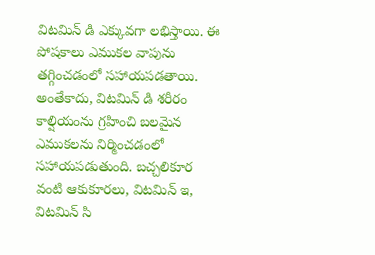విటమిన్ డి ఎక్కువగా లభిస్తాయి. ఈ పోషకాలు ఎముకల వాపును తగ్గించడంలో సహాయపడతాయి. అంతేకాదు, విటమిన్ డి శరీరం కాల్షియంను గ్రహించి బలమైన ఎముకలను నిర్మించడంలో సహాయపడుతుంది. బచ్చలికూర వంటి ఆకుకూరలు, విటమిన్ ఇ, విటమిన్ సి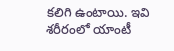కలిగి ఉంటాయి. ఇవి శరీరంలో యాంటీ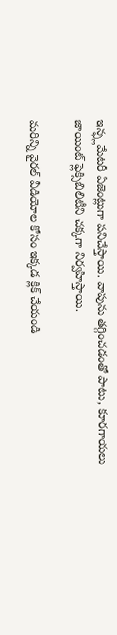ఇన్ఫ్లమేటరీ ఏజెంట్లుగా పనిచేస్తాయి. వాపును తగ్గించడంతో పాటు, కూరగాయలు జాయింట్‌ ఫ్లెక్సిబిలిటీని చక్కగా నిర్వహిస్తాయి.

మరిన్ని వైరల్ వీడియోల కోసం ఇక్కడ క్లిక్ చేయండి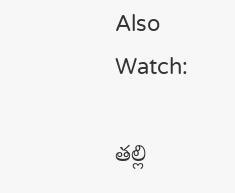Also Watch:

తల్లి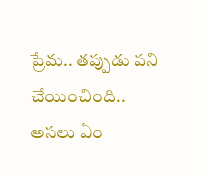ప్రేమ.. తప్పుడు పని చేయించింది.. అసలు ఏం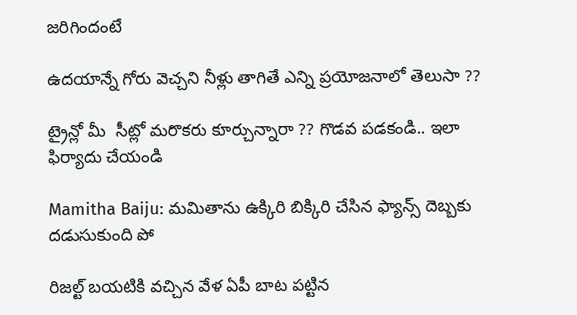జరిగిందంటే

ఉదయాన్నే గోరు వెచ్చని నీళ్లు తాగితే ఎన్ని ప్రయోజనాలో తెలుసా ??

ట్రైన్లో మీ  సీట్లో మరొకరు కూర్చున్నారా ?? గొడవ పడకండి.. ఇలా ఫిర్యాదు చేయండి

Mamitha Baiju: మమితాను ఉక్కిరి బిక్కిరి చేసిన ఫ్యాన్స్‌ దెబ్బకు దడుసుకుంది పో

రిజల్ట్‌ బయటికి వచ్చిన వేళ ఏపీ బాట పట్టిన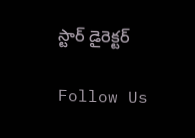స్టార్ డైరెక్టర్

Follow Us